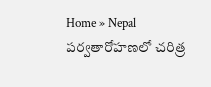Home » Nepal
పర్వతారోహణలో చరిత్ర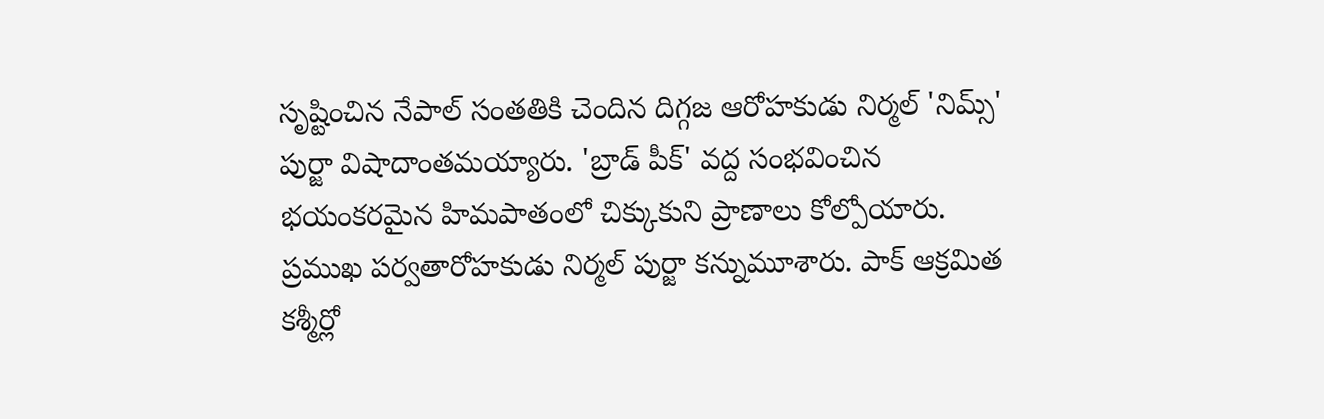సృష్టించిన నేపాల్ సంతతికి చెందిన దిగ్గజ ఆరోహకుడు నిర్మల్ 'నిమ్స్' పుర్జా విషాదాంతమయ్యారు. 'బ్రాడ్ పీక్' వద్ద సంభవించిన భయంకరమైన హిమపాతంలో చిక్కుకుని ప్రాణాలు కోల్పోయారు.
ప్రముఖ పర్వతారోహకుడు నిర్మల్ పుర్జా కన్నుమూశారు. పాక్ ఆక్రమిత కశ్మీర్లో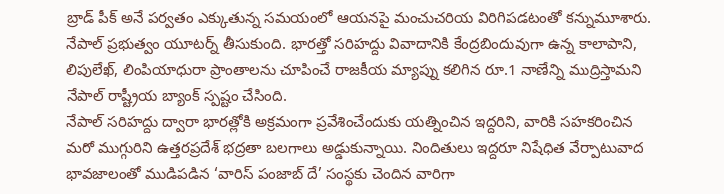బ్రాడ్ పీక్ అనే పర్వతం ఎక్కుతున్న సమయంలో ఆయనపై మంచుచరియ విరిగిపడటంతో కన్నుమూశారు.
నేపాల్ ప్రభుత్వం యూటర్న్ తీసుకుంది. భారత్తో సరిహద్దు వివాదానికి కేంద్రబిందువుగా ఉన్న కాలాపాని, లిపులేఖ్, లింపియాధురా ప్రాంతాలను చూపించే రాజకీయ మ్యాప్ను కలిగిన రూ.1 నాణేన్ని ముద్రిస్తామని నేపాల్ రాష్ట్రీయ బ్యాంక్ స్పష్టం చేసింది.
నేపాల్ సరిహద్దు ద్వారా భారత్లోకి అక్రమంగా ప్రవేశించేందుకు యత్నించిన ఇద్దరిని, వారికి సహకరించిన మరో ముగ్గురిని ఉత్తరప్రదేశ్ భద్రతా బలగాలు అడ్డుకున్నాయి. నిందితులు ఇద్దరూ నిషేధిత వేర్పాటువాద భావజాలంతో ముడిపడిన ‘వారిస్ పంజాబ్ దే’ సంస్థకు చెందిన వారిగా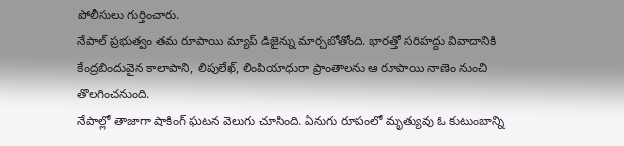పోలీసులు గుర్తించారు.
నేపాల్ ప్రభుత్వం తమ రూపాయి మ్యాప్ డిజైన్ను మార్చబోతోంది. భారత్తో సరిహద్దు వివాదానికి కేంద్రబిందువైన కాలాపాని, లిపులేఖ్, లింపియాధురా ప్రాంతాలను ఆ రూపాయి నాణెం నుంచి తొలగించనుంది.
నేపాల్లో తాజాగా షాకింగ్ ఘటన వెలుగు చూసింది. ఏనుగు రూపంలో మృత్యువు ఓ కుటుంబాన్ని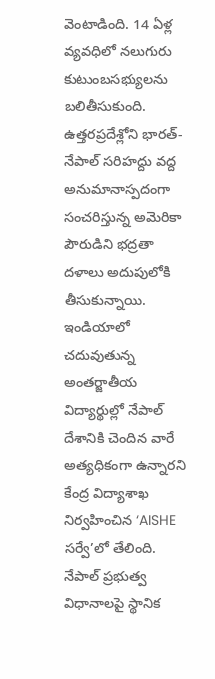వెంటాడింది. 14 ఏళ్ల వ్యవధిలో నలుగురు కుటుంబసభ్యులను బలితీసుకుంది.
ఉత్తరప్రదేశ్లోని భారత్-నేపాల్ సరిహద్దు వద్ద అనుమానాస్పదంగా సంచరిస్తున్న అమెరికా పౌరుడిని భద్రతా దళాలు అదుపులోకి తీసుకున్నాయి.
ఇండియాలో చదువుతున్న అంతర్జాతీయ విద్యార్థుల్లో నేపాల్ దేశానికి చెందిన వారే అత్యధికంగా ఉన్నారని కేంద్ర విద్యాశాఖ నిర్వహించిన ‘AISHE సర్వే’లో తేలింది.
నేపాల్ ప్రభుత్వ విధానాలపై స్థానిక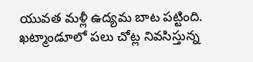యువత మళ్లీ ఉద్యమ బాట పట్టింది. ఖట్మాండూలో పలు చోట్ల నివసిస్తున్న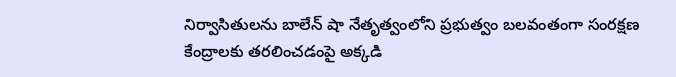నిర్వాసితులను బాలేన్ షా నేతృత్వంలోని ప్రభుత్వం బలవంతంగా సంరక్షణ కేంద్రాలకు తరలించడంపై అక్కడి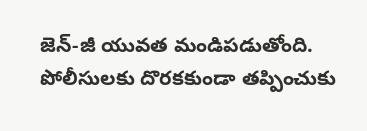జెన్-జీ యువత మండిపడుతోంది.
పోలీసులకు దొరకకుండా తప్పించుకు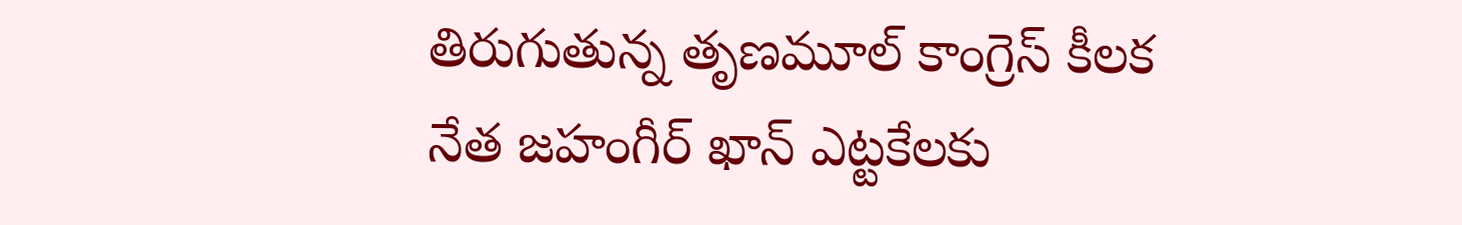తిరుగుతున్న తృణమూల్ కాంగ్రెస్ కీలక నేత జహంగీర్ ఖాన్ ఎట్టకేలకు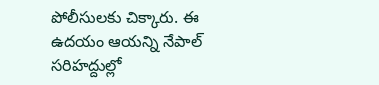పోలీసులకు చిక్కారు. ఈ ఉదయం ఆయన్ని నేపాల్ సరిహద్దుల్లో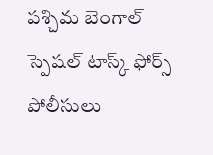పశ్చిమ బెంగాల్ స్పెషల్ టాస్క్ ఫోర్స్ పోలీసులు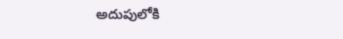అదుపులోకి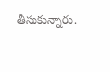తీసుకున్నారు.